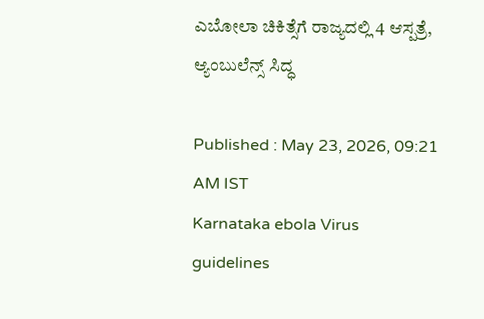ಎಬೋಲಾ ಚಿಕಿತ್ಸೆಗೆ ರಾಜ್ಯದಲ್ಲಿ 4 ಆಸ್ಪತ್ರೆ, ಆ್ಯಂಬುಲೆನ್ಸ್‌ ಸಿದ್ಧ

Published : May 23, 2026, 09:21 AM IST
Karnataka ebola Virus guidelines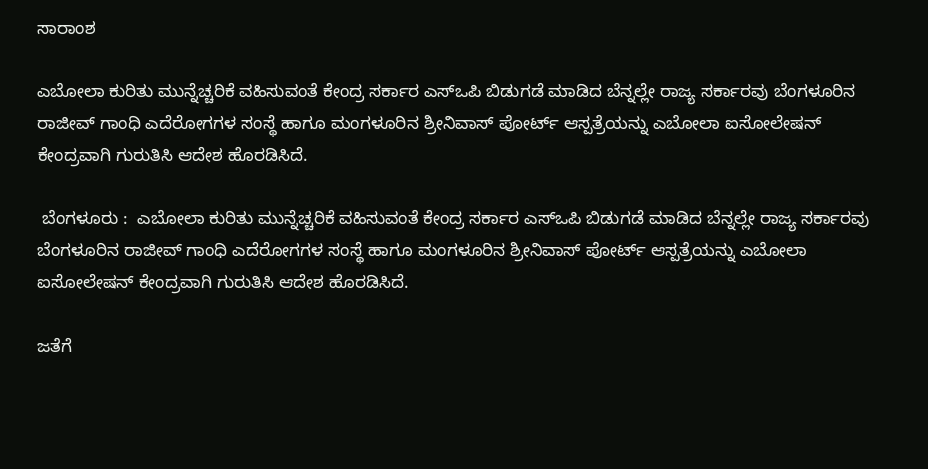ಸಾರಾಂಶ

ಎಬೋಲಾ ಕುರಿತು ಮುನ್ನೆಚ್ಚರಿಕೆ ವಹಿಸುವಂತೆ ಕೇಂದ್ರ ಸರ್ಕಾರ ಎಸ್‌ಒಪಿ ಬಿಡುಗಡೆ ಮಾಡಿದ ಬೆನ್ನಲ್ಲೇ ರಾಜ್ಯ ಸರ್ಕಾರವು ಬೆಂಗಳೂರಿನ ರಾಜೀವ್ ಗಾಂಧಿ ಎದೆರೋಗಗಳ ಸಂಸ್ಥೆ ಹಾಗೂ ಮಂಗಳೂರಿನ ಶ್ರೀನಿವಾಸ್ ಪೋರ್ಟ್ ಆಸ್ಪತ್ರೆಯನ್ನು ಎಬೋಲಾ ಐಸೋಲೇಷನ್ ಕೇಂದ್ರವಾಗಿ ಗುರುತಿಸಿ ಆದೇಶ ಹೊರಡಿಸಿದೆ.

 ಬೆಂಗಳೂರು :  ಎಬೋಲಾ ಕುರಿತು ಮುನ್ನೆಚ್ಚರಿಕೆ ವಹಿಸುವಂತೆ ಕೇಂದ್ರ ಸರ್ಕಾರ ಎಸ್‌ಒಪಿ ಬಿಡುಗಡೆ ಮಾಡಿದ ಬೆನ್ನಲ್ಲೇ ರಾಜ್ಯ ಸರ್ಕಾರವು ಬೆಂಗಳೂರಿನ ರಾಜೀವ್ ಗಾಂಧಿ ಎದೆರೋಗಗಳ ಸಂಸ್ಥೆ ಹಾಗೂ ಮಂಗಳೂರಿನ ಶ್ರೀನಿವಾಸ್ ಪೋರ್ಟ್ ಆಸ್ಪತ್ರೆಯನ್ನು ಎಬೋಲಾ ಐಸೋಲೇಷನ್ ಕೇಂದ್ರವಾಗಿ ಗುರುತಿಸಿ ಆದೇಶ ಹೊರಡಿಸಿದೆ.

ಜತೆಗೆ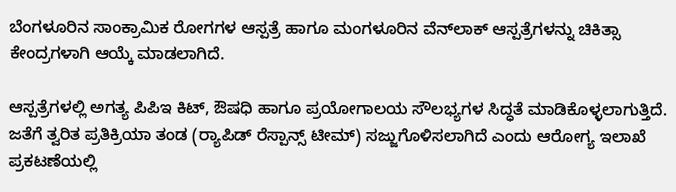ಬೆಂಗಳೂರಿನ ಸಾಂಕ್ರಾಮಿಕ ರೋಗಗಳ ಆಸ್ಪತ್ರೆ ಹಾಗೂ ಮಂಗಳೂರಿನ ವೆನ್‌ಲಾಕ್ ಆಸ್ಪತ್ರೆಗಳನ್ನು ಚಿಕಿತ್ಸಾ ಕೇಂದ್ರಗಳಾಗಿ ಆಯ್ಕೆ ಮಾಡಲಾಗಿದೆ.

ಆಸ್ಪತ್ರೆಗಳಲ್ಲಿ ಅಗತ್ಯ ಪಿಪಿಇ ಕಿಟ್, ಔಷಧಿ ಹಾಗೂ ಪ್ರಯೋಗಾಲಯ ಸೌಲಭ್ಯಗಳ ಸಿದ್ಧತೆ ಮಾಡಿಕೊಳ್ಳಲಾಗುತ್ತಿದೆ. ಜತೆಗೆ ತ್ವರಿತ ಪ್ರತಿಕ್ರಿಯಾ ತಂಡ (ರ್‍ಯಾಪಿಡ್‌ ರೆಸ್ಪಾನ್ಸ್ ಟೀಮ್) ಸಜ್ಜುಗೊಳಿಸಲಾಗಿದೆ ಎಂದು ಆರೋಗ್ಯ ಇಲಾಖೆ ಪ್ರಕಟಣೆಯಲ್ಲಿ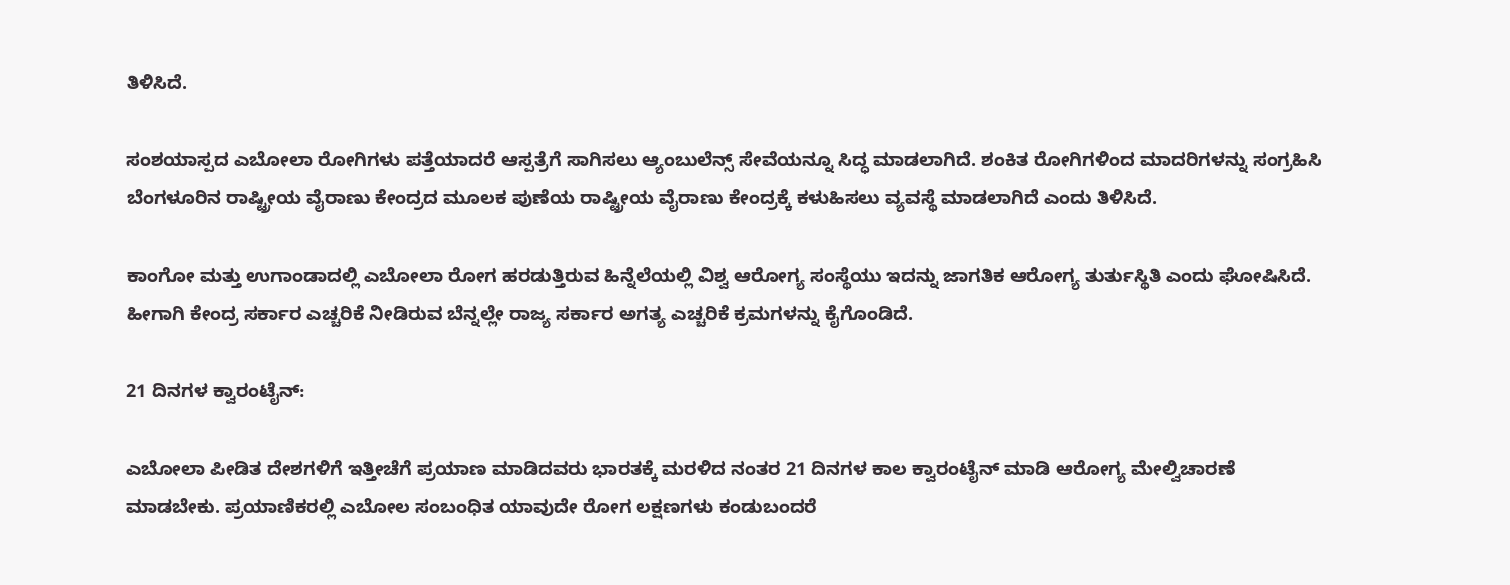ತಿಳಿಸಿದೆ.

ಸಂಶಯಾಸ್ಪದ ಎಬೋಲಾ ರೋಗಿಗಳು ಪತ್ತೆಯಾದರೆ ಆಸ್ಪತ್ರೆಗೆ ಸಾಗಿಸಲು ಆ್ಯಂಬುಲೆನ್ಸ್ ಸೇವೆಯನ್ನೂ ಸಿದ್ಧ ಮಾಡಲಾಗಿದೆ. ಶಂಕಿತ ರೋಗಿಗಳಿಂದ ಮಾದರಿಗಳನ್ನು ಸಂಗ್ರಹಿಸಿ ಬೆಂಗಳೂರಿನ ರಾಷ್ಟ್ರೀಯ ವೈರಾಣು ಕೇಂದ್ರದ ಮೂಲಕ ಪುಣೆಯ ರಾಷ್ಟ್ರೀಯ ವೈರಾಣು ಕೇಂದ್ರಕ್ಕೆ ಕಳುಹಿಸಲು ವ್ಯವಸ್ಥೆ ಮಾಡಲಾಗಿದೆ ಎಂದು ತಿಳಿಸಿದೆ.

ಕಾಂಗೋ ಮತ್ತು ಉಗಾಂಡಾದಲ್ಲಿ ಎಬೋಲಾ ರೋಗ ಹರಡುತ್ತಿರುವ ಹಿನ್ನೆಲೆಯಲ್ಲಿ ವಿಶ್ವ ಆರೋಗ್ಯ ಸಂಸ್ಥೆಯು ಇದನ್ನು ಜಾಗತಿಕ ಆರೋಗ್ಯ ತುರ್ತುಸ್ಥಿತಿ ಎಂದು ಘೋಷಿಸಿದೆ. ಹೀಗಾಗಿ ಕೇಂದ್ರ ಸರ್ಕಾರ ಎಚ್ಚರಿಕೆ ನೀಡಿರುವ ಬೆನ್ನಲ್ಲೇ ರಾಜ್ಯ ಸರ್ಕಾರ ಅಗತ್ಯ ಎಚ್ಚರಿಕೆ ಕ್ರಮಗಳನ್ನು ಕೈಗೊಂಡಿದೆ.

21 ದಿನಗಳ ಕ್ವಾರಂಟೈನ್:

ಎಬೋಲಾ ಪೀಡಿತ ದೇಶಗಳಿಗೆ ಇತ್ತೀಚೆಗೆ ಪ್ರಯಾಣ ಮಾಡಿದವರು ಭಾರತಕ್ಕೆ ಮರಳಿದ ನಂತರ 21 ದಿನಗಳ ಕಾಲ ಕ್ವಾರಂಟೈನ್‌ ಮಾಡಿ ಆರೋಗ್ಯ ಮೇಲ್ವಿಚಾರಣೆ ಮಾಡಬೇಕು. ಪ್ರಯಾಣಿಕರಲ್ಲಿ ಎಬೋಲ ಸಂಬಂಧಿತ ಯಾವುದೇ ರೋಗ ಲಕ್ಷಣಗಳು ಕಂಡುಬಂದರೆ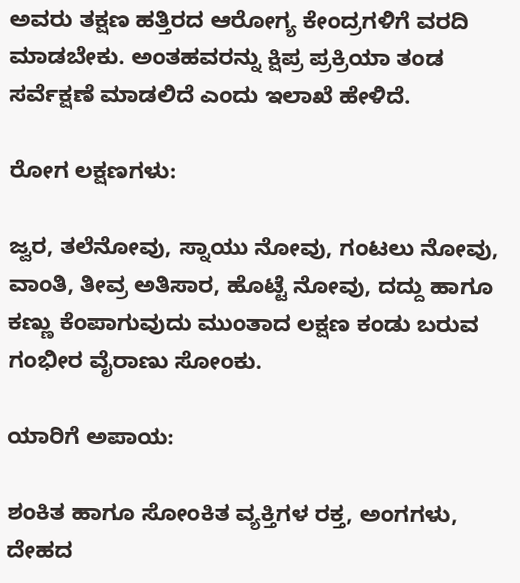ಅವರು ತಕ್ಷಣ ಹತ್ತಿರದ ಆರೋಗ್ಯ ಕೇಂದ್ರಗಳಿಗೆ ವರದಿ ಮಾಡಬೇಕು. ಅಂತಹವರನ್ನು ಕ್ಷಿಪ್ರ ಪ್ರಕ್ರಿಯಾ ತಂಡ ಸರ್ವೆಕ್ಷಣೆ ಮಾಡಲಿದೆ ಎಂದು ಇಲಾಖೆ ಹೇಳಿದೆ.

ರೋಗ ಲಕ್ಷಣಗಳು:

ಜ್ವರ, ತಲೆನೋವು, ಸ್ನಾಯು ನೋವು, ಗಂಟಲು ನೋವು, ವಾಂತಿ, ತೀವ್ರ ಅತಿಸಾರ, ಹೊಟ್ಟೆ ನೋವು, ದದ್ದು ಹಾಗೂ ಕಣ್ಣು ಕೆಂಪಾಗುವುದು ಮುಂತಾದ ಲಕ್ಷಣ ಕಂಡು ಬರುವ ಗಂಭೀರ ವೈರಾಣು ಸೋಂಕು.

ಯಾರಿಗೆ ಅಪಾಯ:

ಶಂಕಿತ ಹಾಗೂ ಸೋಂಕಿತ ವ್ಯಕ್ತಿಗಳ ರಕ್ತ, ಅಂಗಗಳು, ದೇಹದ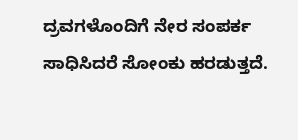ದ್ರವಗಳೊಂದಿಗೆ ನೇರ ಸಂಪರ್ಕ ಸಾಧಿಸಿದರೆ ಸೋಂಕು ಹರಡುತ್ತದೆ.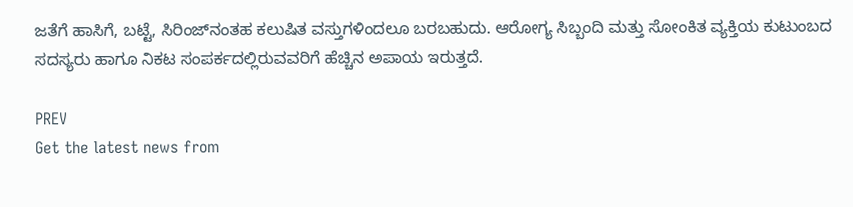ಜತೆಗೆ ಹಾಸಿಗೆ, ಬಟ್ಟೆ, ಸಿರಿಂಜ್‌ನಂತಹ ಕಲುಷಿತ ವಸ್ತುಗಳಿಂದಲೂ ಬರಬಹುದು. ಆರೋಗ್ಯ ಸಿಬ್ಬಂದಿ ಮತ್ತು ಸೋಂಕಿತ ವ್ಯಕ್ತಿಯ ಕುಟುಂಬದ ಸದಸ್ಯರು ಹಾಗೂ ನಿಕಟ ಸಂಪರ್ಕದಲ್ಲಿರುವವರಿಗೆ ಹೆಚ್ಚಿನ ಅಪಾಯ ಇರುತ್ತದೆ.

PREV
Get the latest news from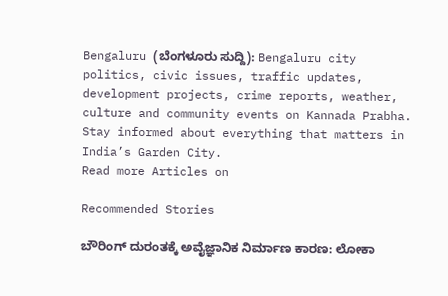Bengaluru (ಬೆಂಗಳೂರು ಸುದ್ದಿ): Bengaluru city politics, civic issues, traffic updates, development projects, crime reports, weather, culture and community events on Kannada Prabha. Stay informed about everything that matters in India’s Garden City.
Read more Articles on

Recommended Stories

ಬೌರಿಂಗ್‌ ದುರಂತಕ್ಕೆ ಅವೈಜ್ಞಾನಿಕ ನಿರ್ಮಾಣ ಕಾರಣ: ಲೋಕಾ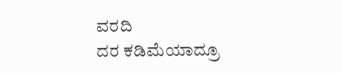ವರದಿ
ದರ ಕಡಿಮೆಯಾದ್ರೂ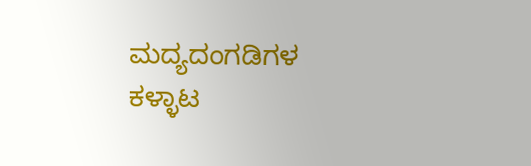ಮದ್ಯದಂಗಡಿಗಳ ಕಳ್ಳಾಟ